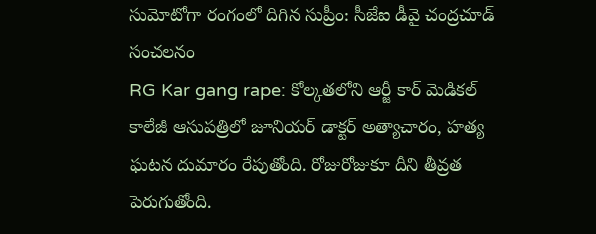సుమోటోగా రంగంలో దిగిన సుప్రీం: సీజేఐ డీవై చంద్రచూడ్ సంచలనం
RG Kar gang rape: కోల్కతలోని ఆర్జీ కార్ మెడికల్ కాలేజీ ఆసుపత్రిలో జూనియర్ డాక్టర్ అత్యాచారం, హత్య ఘటన దుమారం రేపుతోంది. రోజురోజుకూ దీని తీవ్రత పెరుగుతోంది.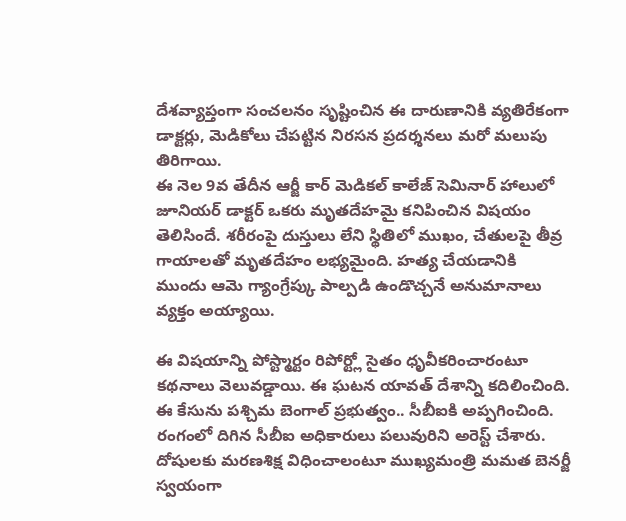దేశవ్యాప్తంగా సంచలనం సృష్టించిన ఈ దారుణానికి వ్యతిరేకంగా డాక్టర్లు, మెడికోలు చేపట్టిన నిరసన ప్రదర్శనలు మరో మలుపు తిరిగాయి.
ఈ నెల 9వ తేదీన ఆర్జీ కార్ మెడికల్ కాలేజ్ సెమినార్ హాలులో జూనియర్ డాక్టర్ ఒకరు మృతదేహమై కనిపించిన విషయం తెలిసిందే. శరీరంపై దుస్తులు లేని స్థితిలో ముఖం, చేతులపై తీవ్ర గాయాలతో మృతదేహం లభ్యమైంది. హత్య చేయడానికి ముందు ఆమె గ్యాంగ్రేప్కు పాల్పడి ఉండొచ్చనే అనుమానాలు వ్యక్తం అయ్యాయి.

ఈ విషయాన్ని పోస్ట్మార్టం రిపోర్ట్లో సైతం ధృవీకరించారంటూ కథనాలు వెలువడ్డాయి. ఈ ఘటన యావత్ దేశాన్ని కదిలించింది. ఈ కేసును పశ్చిమ బెంగాల్ ప్రభుత్వం.. సీబీఐకి అప్పగించింది. రంగంలో దిగిన సీబీఐ అధికారులు పలువురిని అరెస్ట్ చేశారు. దోషులకు మరణశిక్ష విధించాలంటూ ముఖ్యమంత్రి మమత బెనర్జీ స్వయంగా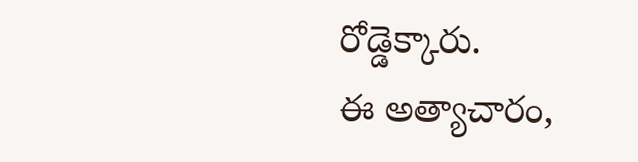రోడ్డెక్కారు.
ఈ అత్యాచారం,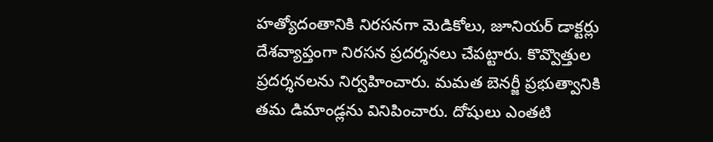హత్యోదంతానికి నిరసనగా మెడికోలు, జూనియర్ డాక్టర్లు దేశవ్యాప్తంగా నిరసన ప్రదర్శనలు చేపట్టారు. కొవ్వొత్తుల ప్రదర్శనలను నిర్వహించారు. మమత బెనర్జీ ప్రభుత్వానికి తమ డిమాండ్లను వినిపించారు. దోషులు ఎంతటి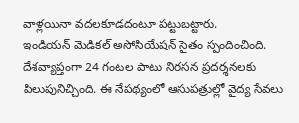వాళ్లయినా వదలకూడదంటూ పట్టుబట్టారు.
ఇండియన్ మెడికల్ అసోసియేషన్ సైతం స్పందించింది. దేశవ్యాప్తంగా 24 గంటల పాటు నిరసన ప్రదర్శనలకు పిలుపునిచ్చింది. ఈ నేపథ్యంలో ఆసుపత్రుల్లో వైద్య సేవలు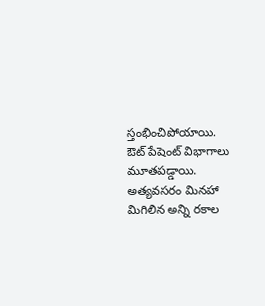స్తంభించిపోయాయి. ఔట్ పేషెంట్ విభాగాలు మూతపడ్డాయి. అత్యవసరం మినహా మిగిలిన అన్ని రకాల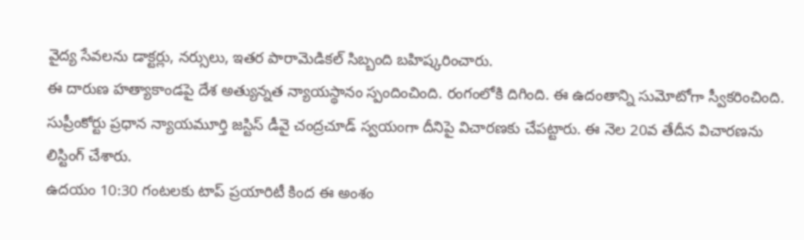వైద్య సేవలను డాక్టర్లు, నర్సులు, ఇతర పారామెడికల్ సిబ్బంది బహిష్కరించారు.
ఈ దారుణ హత్యాకాండపై దేశ అత్యున్నత న్యాయస్థానం స్పందించింది. రంగంలోకి దిగింది. ఈ ఉదంతాన్ని సుమోటోగా స్వీకరించింది. సుప్రీంకోర్టు ప్రధాన న్యాయమూర్తి జస్టిస్ డీవై చంద్రచూడ్ స్వయంగా దీనిపై విచారణకు చేపట్టారు. ఈ నెల 20వ తేదీన విచారణను లిస్టింగ్ చేశారు.
ఉదయం 10:30 గంటలకు టాప్ ప్రయారిటీ కింద ఈ అంశం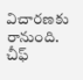విచారణకు రానుంది. చీఫ్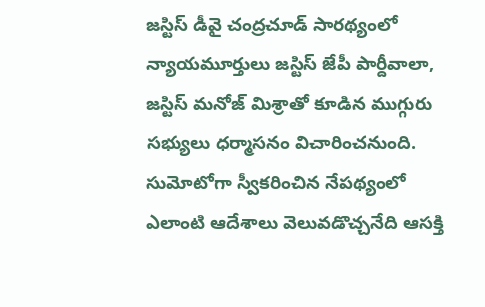జస్టిస్ డీవై చంద్రచూడ్ సారథ్యంలో న్యాయమూర్తులు జస్టిస్ జేపీ పార్దీవాలా, జస్టిస్ మనోజ్ మిశ్రాతో కూడిన ముగ్గురు సభ్యులు ధర్మాసనం విచారించనుంది. సుమోటోగా స్వీకరించిన నేపథ్యంలో ఎలాంటి ఆదేశాలు వెలువడొచ్చనేది ఆసక్తి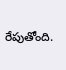రేపుతోంది.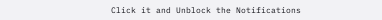Click it and Unblock the Notifications